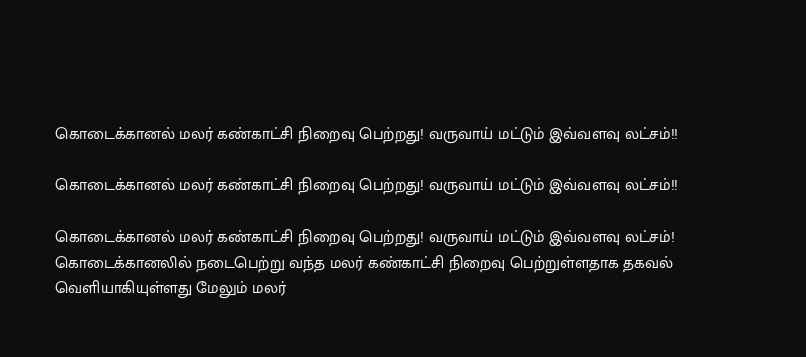கொடைக்கானல் மலர் கண்காட்சி நிறைவு பெற்றது! வருவாய் மட்டும் இவ்வளவு லட்சம்!!

கொடைக்கானல் மலர் கண்காட்சி நிறைவு பெற்றது! வருவாய் மட்டும் இவ்வளவு லட்சம்!!

கொடைக்கானல் மலர் கண்காட்சி நிறைவு பெற்றது! வருவாய் மட்டும் இவ்வளவு லட்சம்! கொடைக்கானலில் நடைபெற்று வந்த மலர் கண்காட்சி நிறைவு பெற்றுள்ளதாக தகவல் வெளியாகியுள்ளது மேலும் மலர்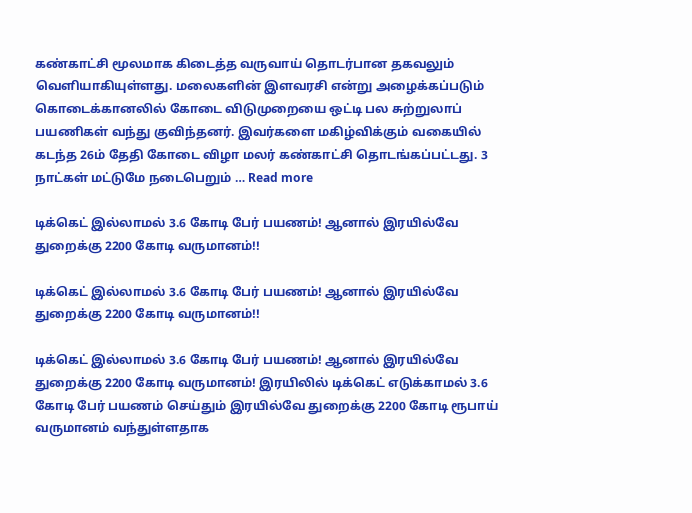கண்காட்சி மூலமாக கிடைத்த வருவாய் தொடர்பான தகவலும் வெளியாகியுள்ளது. மலைகளின் இளவரசி என்று அழைக்கப்படும் கொடைக்கானலில் கோடை விடுமுறையை ஒட்டி பல சுற்றுலாப் பயணிகள் வந்து குவிந்தனர். இவர்களை மகிழ்விக்கும் வகையில் கடந்த 26ம் தேதி கோடை விழா மலர் கண்காட்சி தொடங்கப்பட்டது. 3 நாட்கள் மட்டுமே நடைபெறும் … Read more

டிக்கெட் இல்லாமல் 3.6 கோடி பேர் பயணம்! ஆனால் இரயில்வே துறைக்கு 2200 கோடி வருமானம்!!

டிக்கெட் இல்லாமல் 3.6 கோடி பேர் பயணம்! ஆனால் இரயில்வே துறைக்கு 2200 கோடி வருமானம்!!

டிக்கெட் இல்லாமல் 3.6 கோடி பேர் பயணம்! ஆனால் இரயில்வே துறைக்கு 2200 கோடி வருமானம்! இரயிலில் டிக்கெட் எடுக்காமல் 3.6 கோடி பேர் பயணம் செய்தும் இரயில்வே துறைக்கு 2200 கோடி ரூபாய் வருமானம் வந்துள்ளதாக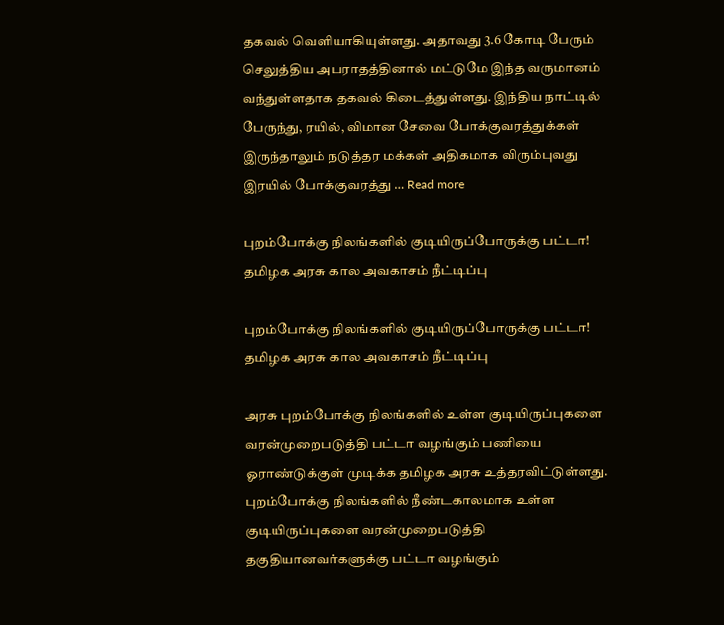தகவல் வெளியாகியுள்ளது. அதாவது 3.6 கோடி பேரும் செலுத்திய அபராதத்தினால் மட்டுமே இந்த வருமானம் வந்துள்ளதாக தகவல் கிடைத்துள்ளது. இந்திய நாட்டில் பேருந்து, ரயில், விமான சேவை போக்குவரத்துக்கள் இருந்தாலும் நடுத்தர மக்கள் அதிகமாக விரும்புவது இரயில் போக்குவரத்து … Read more

புறம்போக்கு நிலங்களில் குடியிருப்போருக்கு பட்டா! தமிழக அரசு கால அவகாசம் நீட்டிப்பு

புறம்போக்கு நிலங்களில் குடியிருப்போருக்கு பட்டா! தமிழக அரசு கால அவகாசம் நீட்டிப்பு

அரசு புறம்போக்கு நிலங்களில் உள்ள குடியிருப்புகளை வரன்முறைபடுத்தி பட்டா வழங்கும் பணியை ஓராண்டுக்குள் முடிக்க தமிழக அரசு உத்தரவிட்டுள்ளது. புறம்போக்கு நிலங்களில் நீண்டகாலமாக உள்ள குடியிருப்புகளை வரன்முறைபடுத்தி தகுதியானவர்களுக்கு பட்டா வழங்கும்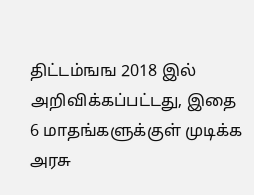திட்டம்ஙங 2018 இல் அறிவிக்கப்பட்டது, இதை 6 மாதங்களுக்குள் முடிக்க அரசு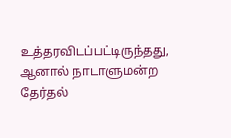உத்தரவிடப்பட்டிருந்தது, ஆனால் நாடாளுமன்ற தேர்தல்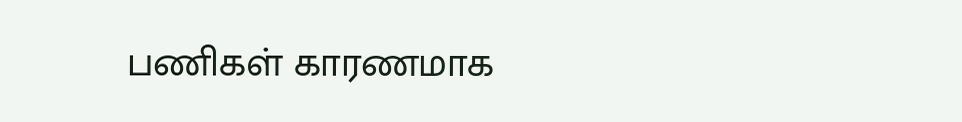பணிகள் காரணமாக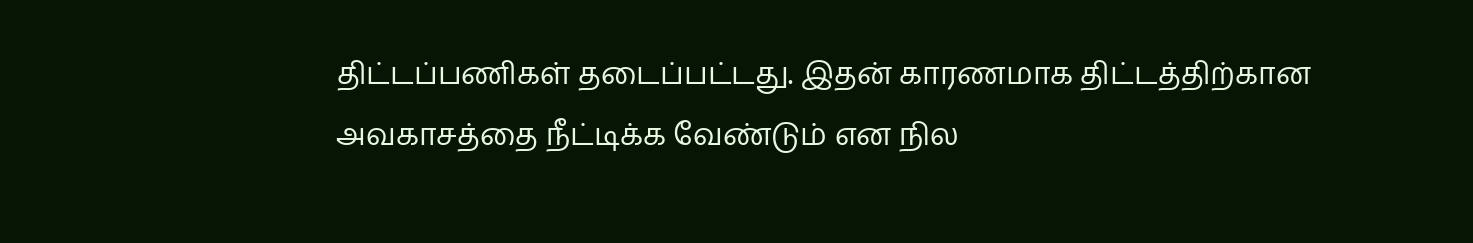திட்டப்பணிகள் தடைப்பட்டது. இதன் காரணமாக திட்டத்திற்கான அவகாசத்தை நீட்டிக்க வேண்டும் என நில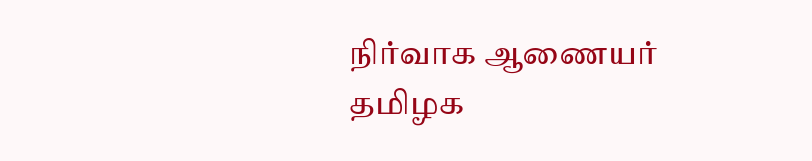நிர்வாக ஆணையர் தமிழக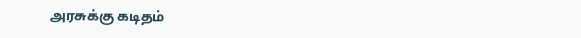அரசுக்கு கடிதம்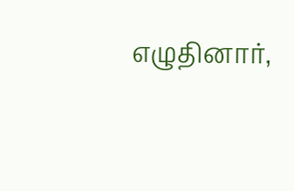எழுதினார்,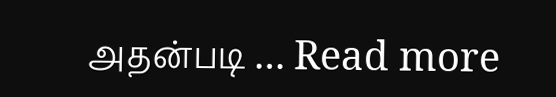அதன்படி … Read more